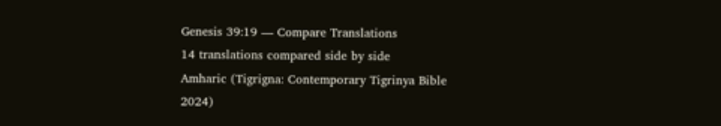Genesis 39:19 — Compare Translations
14 translations compared side by side
Amharic (Tigrigna: Contemporary Tigrinya Bible 2024)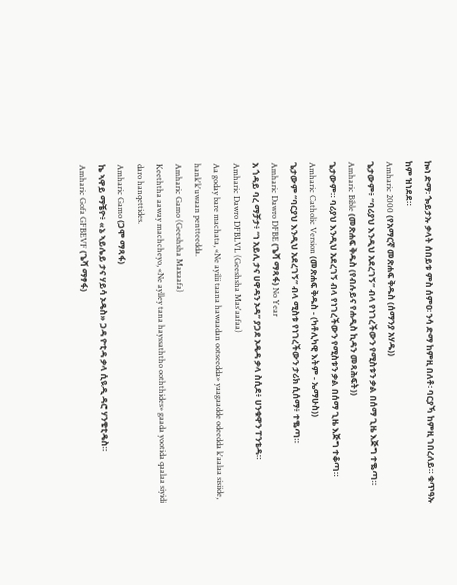ኰነ ድማ፡ ጐይታኡ ቃላት ሰበይቱ ምስ ሰምዐ፡ ንሳ ድማ ከምዚ በለቶ፡ ባርያኻ ከምዚ ገበረለይ። ቁጥዓኡ ከም ዝነደደ።
Amharic 2000 (የአማርኛ መጽሐፍ ቅዱስ (ሰማንያ አሃዱ))
ጌታውም፥ “ባሪያህ እንዲህ አደረገኝ” ብላ የነገረችውን የሚስቱን ቃል በሰማ ጊዜ እጅግ ተቈጣ።
Amharic Bible (መጽሐፍ ቅዱስ (የብሉይና የሐዲስ ኪዳን መጻሕፍት))
ጌታውም። ባሪያህ እንዲህ አደረገኝ ብላ የነገረችውን የሚስቱን ቃል በሰማ ጊዜ እጅግ ተቆጣ።
Amharic Catholic Version (መጽሐፍ ቅዱስ - (ካቶሊካዊ እትም - ኤማሁስ))
ጌታውም “ባርያህ እንዲህ አደረገኝ” ብላ ሚስቱ የነገረችውን ታሪክ ሲሰማ፥ ተቈጣ።
Amharic Dawro DFBE (ጌሻ ማጻፋ) No Year
አ ጎዳይ ባረ ማቻታ፥ “ነ አይሊ ታና ሀዋዳን ኦዳ” ያጋደ ኦዴዳ ቃላ ስሲደ፥ ሀንቁዋን ፐንቴዳ።
Amharic Dawro DFBLVL (Geeshsha Mas'aafaa)
Aa goday bare machata, «Ne ayilii taana hawaadan ootseedda» yaagaadde odeedda k'aalaa sisiide, hank'k'uwaan pentteedda.
Amharic Gamo (Geeshsha Maxaafa)
Keeththa aaway machcheyo, «Ne aylley tana hayssaththo ooththides» gaada yootida qaalaa siyidi daro hanqettides.
Amharic Gamo (ጋሞ ማጻፋ)
ኬ ኣዋይ ማቼዮ፥ «ኔ ኣይሌይ ታና ሃይሳ ኦዴስ» ጋዳ ዮቲዳ ቃላ ሲዪዲ ዳሮ ሃንቄቲዴስ።
Amharic Gofa GFBEVF (ጌሻ ማፃፋ)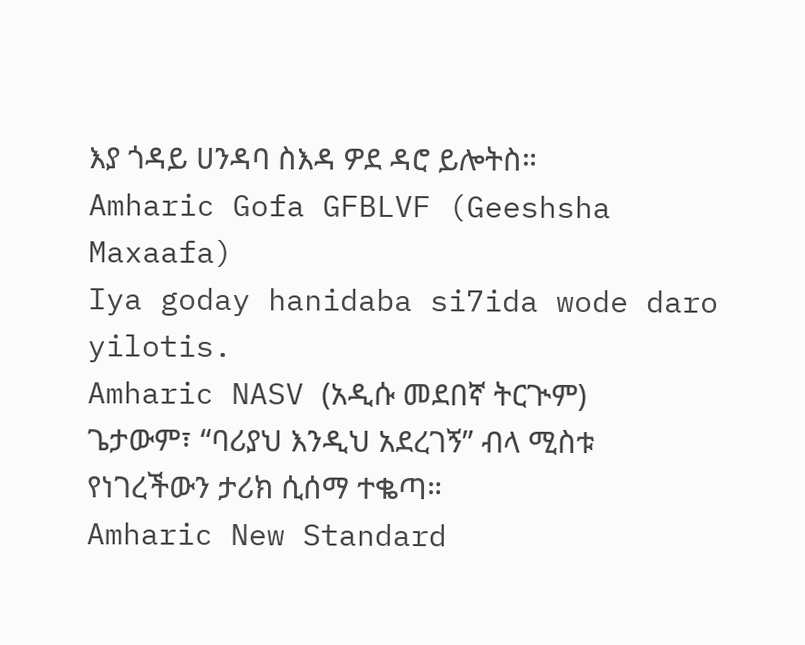እያ ጎዳይ ሀንዳባ ስእዳ ዎደ ዳሮ ይሎትስ።
Amharic Gofa GFBLVF (Geeshsha Maxaafa)
Iya goday hanidaba si7ida wode daro yilotis.
Amharic NASV (አዲሱ መደበኛ ትርጒም)
ጌታውም፣ “ባሪያህ እንዲህ አደረገኝ” ብላ ሚስቱ የነገረችውን ታሪክ ሲሰማ ተቈጣ።
Amharic New Standard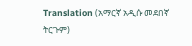Translation (አማርኛ አዲሱ መደበኛ ትርጉም)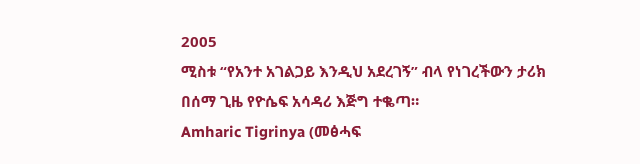2005
ሚስቱ “የአንተ አገልጋይ እንዲህ አደረገኝ” ብላ የነገረችውን ታሪክ በሰማ ጊዜ የዮሴፍ አሳዳሪ እጅግ ተቈጣ።
Amharic Tigrinya (መፅሓፍ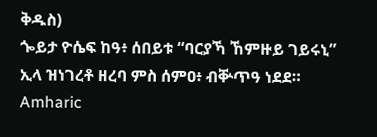ቅዱስ)
ጐይታ ዮሴፍ ከዓ፥ ሰበይቱ “ባርያኻ ኸምዙይ ገይሩኒ” ኢላ ዝነገረቶ ዘረባ ምስ ሰምዐ፥ ብቝጥዓ ነደደ።
Amharic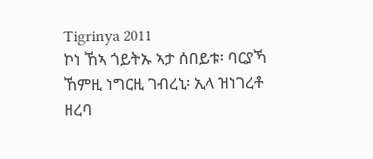Tigrinya 2011
ኮነ ኸኣ ጎይትኡ ኣታ ሰበይቱ፡ ባርያኻ ኸምዚ ነግርዚ ገብረኒ፡ ኢላ ዝነገረቶ ዘረባ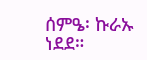ሰምዔ፡ ኩራኡ ነደደ።